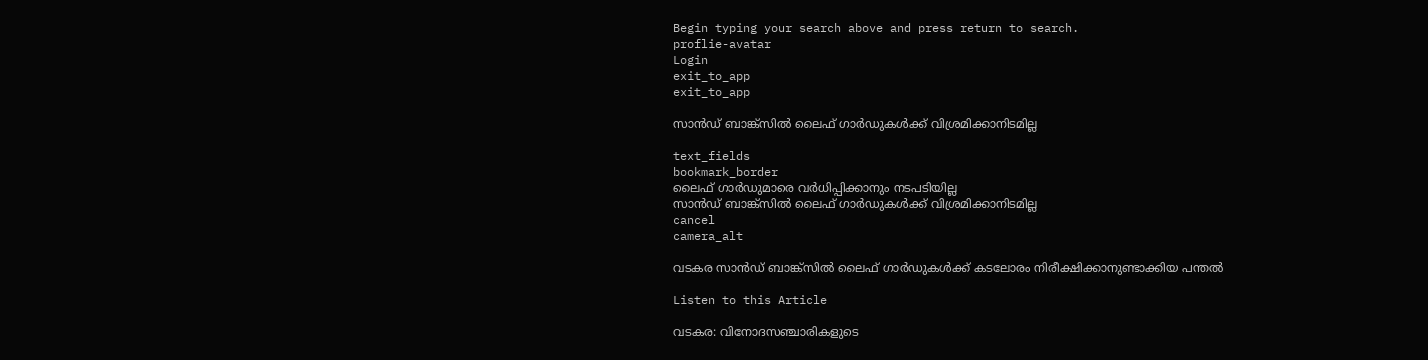Begin typing your search above and press return to search.
proflie-avatar
Login
exit_to_app
exit_to_app

സാൻഡ് ബാങ്ക്സിൽ ലൈഫ് ഗാർഡുകൾക്ക് വിശ്രമിക്കാനിടമില്ല

text_fields
bookmark_border
ലൈഫ് ഗാർഡുമാരെ വർധിപ്പിക്കാനും നടപടിയില്ല
സാൻഡ് ബാങ്ക്സിൽ ലൈഫ് ഗാർഡുകൾക്ക് വിശ്രമിക്കാനിടമില്ല
cancel
camera_alt

വടകര സാൻഡ് ബാങ്ക്സിൽ ലൈഫ് ഗാർഡുകൾക്ക് കടലോരം നിരീക്ഷിക്കാനുണ്ടാക്കിയ പന്തൽ

Listen to this Article

വടകര: വിനോദസഞ്ചാരികളുടെ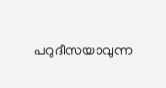പറുദീസയാവുന്ന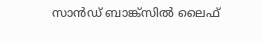സാൻഡ് ബാങ്ക്സിൽ ലൈഫ്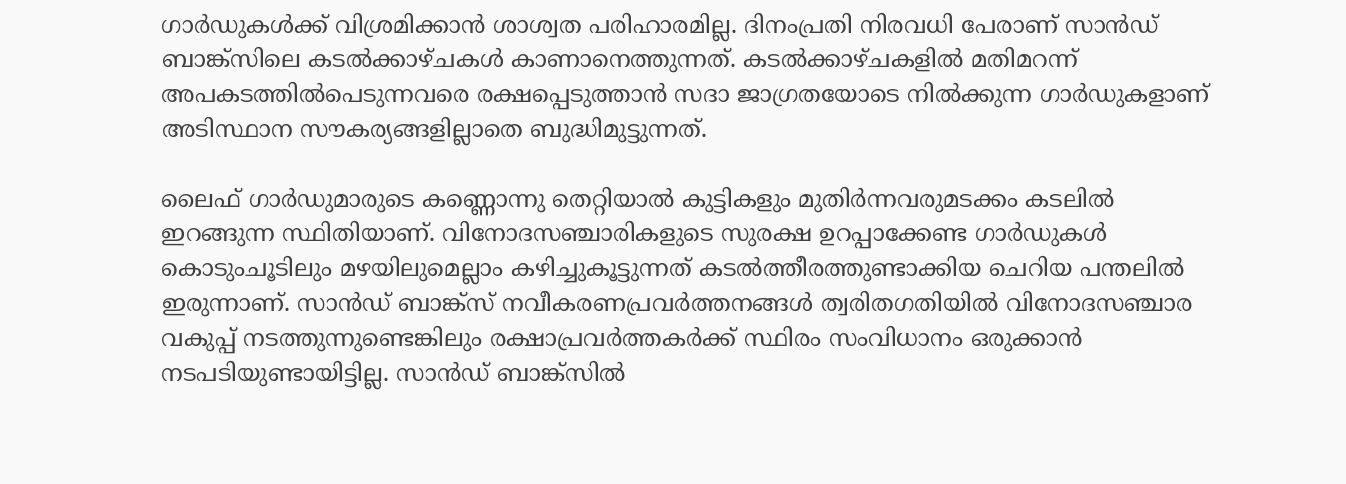ഗാർഡുകൾക്ക് വിശ്രമിക്കാൻ ശാശ്വത പരിഹാരമില്ല. ദിനംപ്രതി നിരവധി പേരാണ് സാൻഡ് ബാങ്ക്സിലെ കടൽക്കാഴ്ചകൾ കാണാനെത്തുന്നത്. കടൽക്കാഴ്ചകളിൽ മതിമറന്ന് അപകടത്തിൽപെടുന്നവരെ രക്ഷപ്പെടുത്താൻ സദാ ജാഗ്രതയോടെ നിൽക്കുന്ന ഗാർഡുകളാണ് അടിസ്ഥാന സൗകര്യങ്ങളില്ലാതെ ബുദ്ധിമുട്ടുന്നത്.

ലൈഫ് ഗാർഡുമാരുടെ കണ്ണൊന്നു തെറ്റിയാൽ കുട്ടികളും മുതിർന്നവരുമടക്കം കടലിൽ ഇറങ്ങുന്ന സ്ഥിതിയാണ്. വിനോദസഞ്ചാരികളുടെ സുരക്ഷ ഉറപ്പാക്കേണ്ട ഗാർഡുകൾ കൊടുംചൂടിലും മഴയിലുമെല്ലാം കഴിച്ചുകൂട്ടുന്നത് കടൽത്തീരത്തുണ്ടാക്കിയ ചെറിയ പന്തലിൽ ഇരുന്നാണ്. സാൻഡ് ബാങ്ക്സ് നവീകരണപ്രവർത്തനങ്ങൾ ത്വരിതഗതിയിൽ വിനോദസഞ്ചാര വകുപ്പ് നടത്തുന്നുണ്ടെങ്കിലും രക്ഷാപ്രവർത്തകർക്ക് സ്ഥിരം സംവിധാനം ഒരുക്കാൻ നടപടിയുണ്ടായിട്ടില്ല. സാൻഡ് ബാങ്ക്സിൽ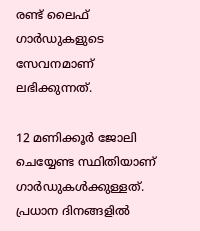രണ്ട് ലൈഫ് ഗാർഡുകളുടെ സേവനമാണ് ലഭിക്കുന്നത്.

12 മണിക്കൂർ ജോലി ചെയ്യേണ്ട സ്ഥിതിയാണ് ഗാർഡുകൾക്കുള്ളത്. പ്രധാന ദിനങ്ങളിൽ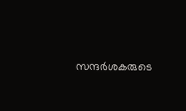സന്ദർശകരുടെ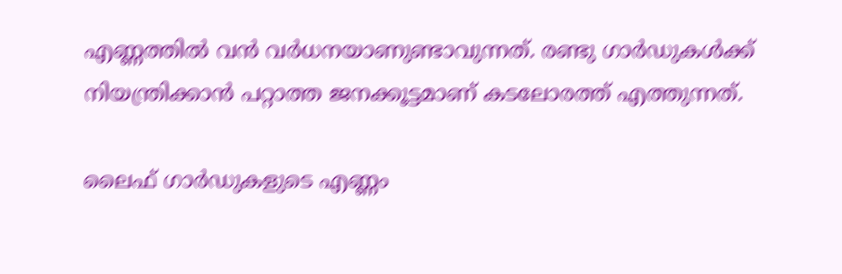എണ്ണത്തിൽ വൻ വർധനയാണുണ്ടാവുന്നത്. രണ്ടു ഗാർഡുകൾക്ക് നിയന്ത്രിക്കാൻ പറ്റാത്ത ജനക്കൂട്ടമാണ് കടലോരത്ത് എത്തുന്നത്.

ലൈഫ് ഗാർഡുകളുടെ എണ്ണം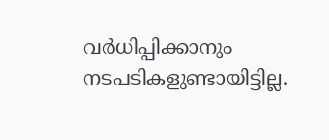വർധിപ്പിക്കാനും നടപടികളുണ്ടായിട്ടില്ല.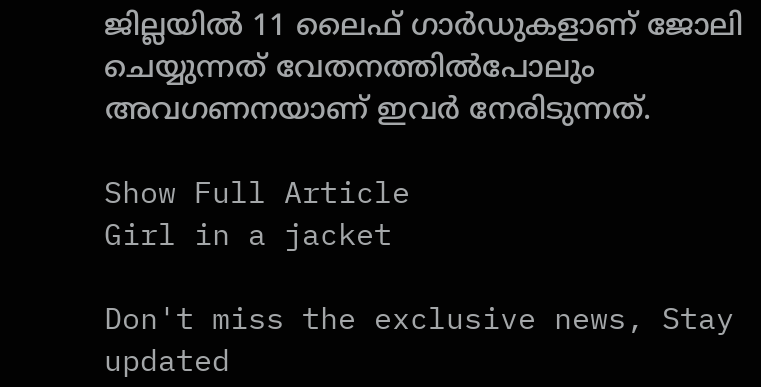ജില്ലയിൽ 11 ലൈഫ് ഗാർഡുകളാണ് ജോലി ചെയ്യുന്നത് വേതനത്തിൽപോലും അവഗണനയാണ് ഇവർ നേരിടുന്നത്.

Show Full Article
Girl in a jacket

Don't miss the exclusive news, Stay updated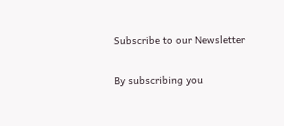Subscribe to our Newsletter

By subscribing you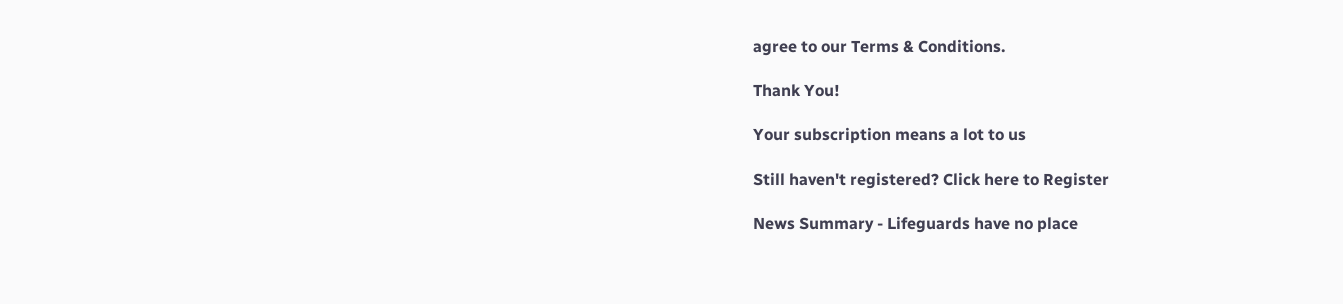agree to our Terms & Conditions.

Thank You!

Your subscription means a lot to us

Still haven't registered? Click here to Register

News Summary - Lifeguards have no place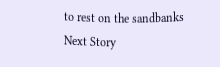to rest on the sandbanks
Next Story